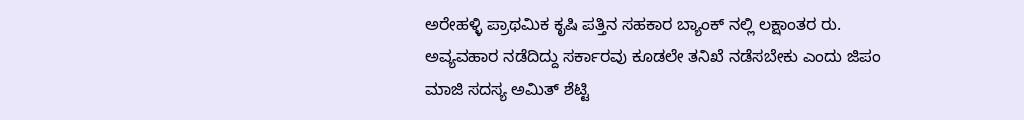ಅರೇಹಳ್ಳಿ ಪ್ರಾಥಮಿಕ ಕೃಷಿ ಪತ್ತಿನ ಸಹಕಾರ ಬ್ಯಾಂಕ್ ನಲ್ಲಿ ಲಕ್ಷಾಂತರ ರು. ಅವ್ಯವಹಾರ ನಡೆದಿದ್ದು ಸರ್ಕಾರವು ಕೂಡಲೇ ತನಿಖೆ ನಡೆಸಬೇಕು ಎಂದು ಜಿಪಂ ಮಾಜಿ ಸದಸ್ಯ ಅಮಿತ್ ಶೆಟ್ಟಿ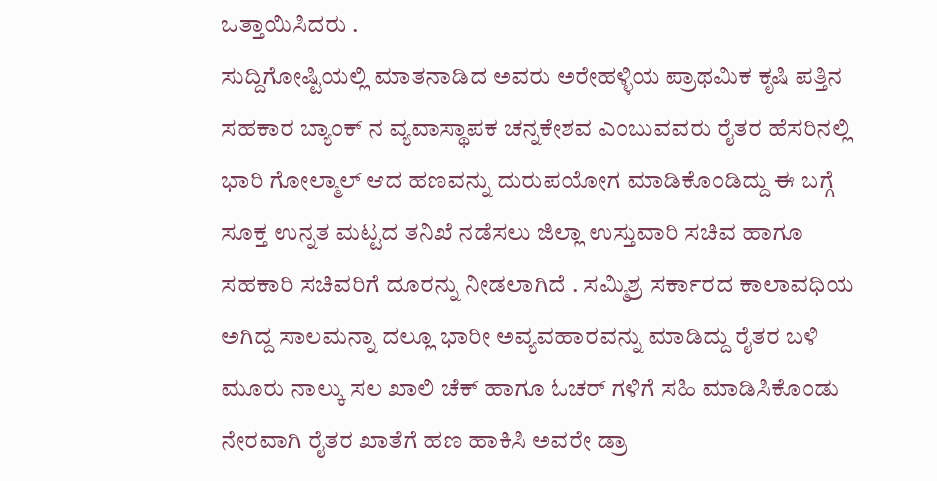ಒತ್ತಾಯಿಸಿದರು .
ಸುದ್ದಿಗೋಷ್ಟಿಯಲ್ಲಿ ಮಾತನಾಡಿದ ಅವರು ಅರೇಹಳ್ಳಿಯ ಪ್ರಾಥಮಿಕ ಕೃಷಿ ಪತ್ತಿನ ಸಹಕಾರ ಬ್ಯಾಂಕ್ ನ ವ್ಯವಾಸ್ಥಾಪಕ ಚನ್ನಕೇಶವ ಎಂಬುವವರು ರೈತರ ಹೆಸರಿನಲ್ಲಿ ಭಾರಿ ಗೋಲ್ಮಾಲ್ ಆದ ಹಣವನ್ನು ದುರುಪಯೋಗ ಮಾಡಿಕೊಂಡಿದ್ದು ಈ ಬಗ್ಗೆ ಸೂಕ್ತ ಉನ್ನತ ಮಟ್ಟದ ತನಿಖೆ ನಡೆಸಲು ಜಿಲ್ಲಾ ಉಸ್ತುವಾರಿ ಸಚಿವ ಹಾಗೂ ಸಹಕಾರಿ ಸಚಿವರಿಗೆ ದೂರನ್ನು ನೀಡಲಾಗಿದೆ . ಸಮ್ಮಿಶ್ರ ಸರ್ಕಾರದ ಕಾಲಾವಧಿಯ ಅಗಿದ್ದ ಸಾಲಮನ್ನಾ ದಲ್ಲೂ ಭಾರೀ ಅವ್ಯವಹಾರವನ್ನು ಮಾಡಿದ್ದು ರೈತರ ಬಳಿ ಮೂರು ನಾಲ್ಕು ಸಲ ಖಾಲಿ ಚೆಕ್ ಹಾಗೂ ಓಚರ್ ಗಳಿಗೆ ಸಹಿ ಮಾಡಿಸಿಕೊಂಡು ನೇರವಾಗಿ ರೈತರ ಖಾತೆಗೆ ಹಣ ಹಾಕಿಸಿ ಅವರೇ ಡ್ರಾ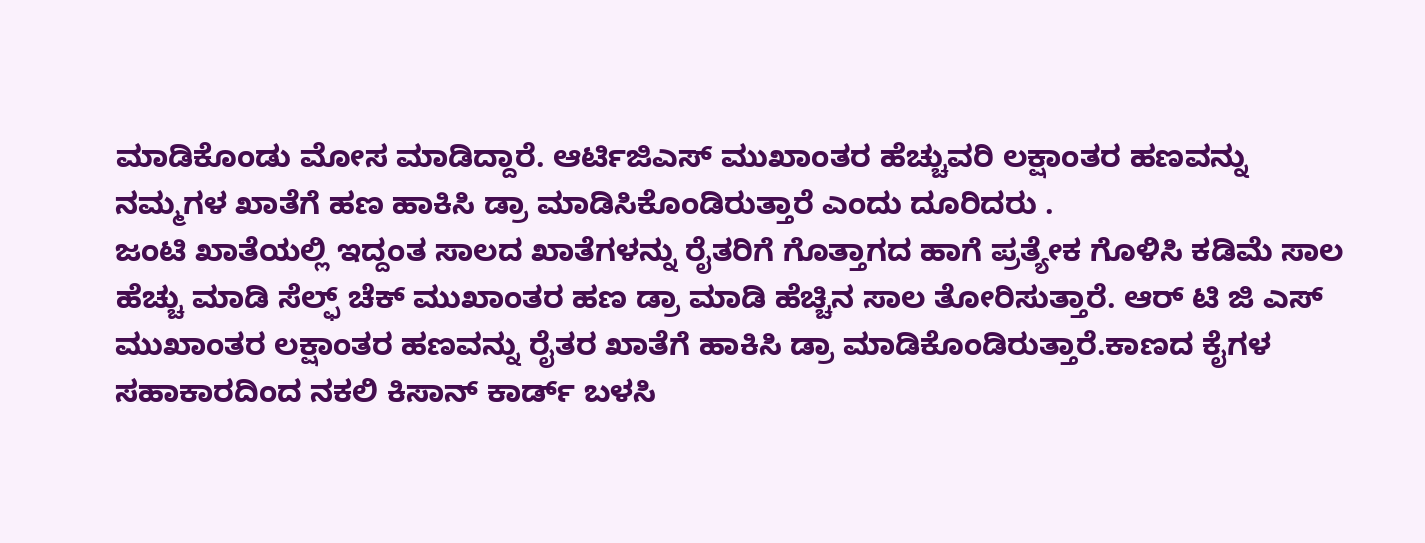ಮಾಡಿಕೊಂಡು ಮೋಸ ಮಾಡಿದ್ದಾರೆ. ಆರ್ಟಿಜಿಎಸ್ ಮುಖಾಂತರ ಹೆಚ್ಚುವರಿ ಲಕ್ಷಾಂತರ ಹಣವನ್ನು ನಮ್ಮಗಳ ಖಾತೆಗೆ ಹಣ ಹಾಕಿಸಿ ಡ್ರಾ ಮಾಡಿಸಿಕೊಂಡಿರುತ್ತಾರೆ ಎಂದು ದೂರಿದರು .
ಜಂಟಿ ಖಾತೆಯಲ್ಲಿ ಇದ್ದಂತ ಸಾಲದ ಖಾತೆಗಳನ್ನು ರೈತರಿಗೆ ಗೊತ್ತಾಗದ ಹಾಗೆ ಪ್ರತ್ಯೇಕ ಗೊಳಿಸಿ ಕಡಿಮೆ ಸಾಲ ಹೆಚ್ಚು ಮಾಡಿ ಸೆಲ್ಫ್ ಚೆಕ್ ಮುಖಾಂತರ ಹಣ ಡ್ರಾ ಮಾಡಿ ಹೆಚ್ಚಿನ ಸಾಲ ತೋರಿಸುತ್ತಾರೆ. ಆರ್ ಟಿ ಜಿ ಎಸ್ ಮುಖಾಂತರ ಲಕ್ಷಾಂತರ ಹಣವನ್ನು ರೈತರ ಖಾತೆಗೆ ಹಾಕಿಸಿ ಡ್ರಾ ಮಾಡಿಕೊಂಡಿರುತ್ತಾರೆ.ಕಾಣದ ಕೈಗಳ ಸಹಾಕಾರದಿಂದ ನಕಲಿ ಕಿಸಾನ್ ಕಾರ್ಡ್ ಬಳಸಿ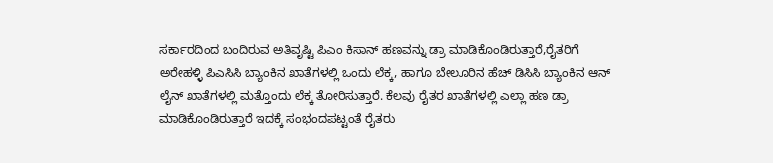ಸರ್ಕಾರದಿಂದ ಬಂದಿರುವ ಅತಿವೃಷ್ಟಿ ಪಿಎಂ ಕಿಸಾನ್ ಹಣವನ್ನು ಡ್ರಾ ಮಾಡಿಕೊಂಡಿರುತ್ತಾರೆ,ರೈತರಿಗೆ ಅರೇಹಳ್ಳಿ ಪಿಎಸಿಸಿ ಬ್ಯಾಂಕಿನ ಖಾತೆಗಳಲ್ಲಿ ಒಂದು ಲೆಕ್ಕ, ಹಾಗೂ ಬೇಲೂರಿನ ಹೆಚ್ ಡಿಸಿಸಿ ಬ್ಯಾಂಕಿನ ಆನ್ ಲೈನ್ ಖಾತೆಗಳಲ್ಲಿ ಮತ್ತೊಂದು ಲೆಕ್ಕ ತೋರಿಸುತ್ತಾರೆ. ಕೆಲವು ರೈತರ ಖಾತೆಗಳಲ್ಲಿ ಎಲ್ಲಾ ಹಣ ಡ್ರಾ ಮಾಡಿಕೊಂಡಿರುತ್ತಾರೆ ಇದಕ್ಕೆ ಸಂಭಂದಪಟ್ಟಂತೆ ರೈತರು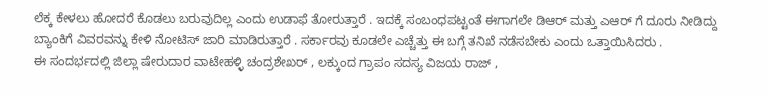ಲೆಕ್ಕ ಕೇಳಲು ಹೋದರೆ ಕೊಡಲು ಬರುವುದಿಲ್ಲ ಎಂದು ಉಡಾಫೆ ತೋರುತ್ತಾರೆ . ಇದಕ್ಕೆ ಸಂಬಂಧಪಟ್ಟಂತೆ ಈಗಾಗಲೇ ಡಿಆರ್ ಮತ್ತು ಎಆರ್ ಗೆ ದೂರು ನೀಡಿದ್ದು ಬ್ಯಾಂಕಿಗೆ ವಿವರವನ್ನು ಕೇಳಿ ನೋಟಿಸ್ ಜಾರಿ ಮಾಡಿರುತ್ತಾರೆ . ಸರ್ಕಾರವು ಕೂಡಲೇ ಎಚ್ಚೆತ್ತು ಈ ಬಗ್ಗೆ ತನಿಖೆ ನಡೆಸಬೇಕು ಎಂದು ಒತ್ತಾಯಿಸಿದರು .
ಈ ಸಂದರ್ಭದಲ್ಲಿ ಜಿಲ್ಲಾ ಷೇರುದಾರ ವಾಟೇಹಳ್ಳಿ ಚಂದ್ರಶೇಖರ್ , ಲಕ್ಕುಂದ ಗ್ರಾಪಂ ಸದಸ್ಯ ವಿಜಯ ರಾಜ್ ,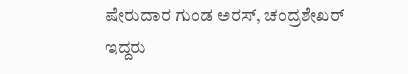ಷೇರುದಾರ ಗುಂಡ ಅರಸ್, ಚಂದ್ರಶೇಖರ್ ಇದ್ದರು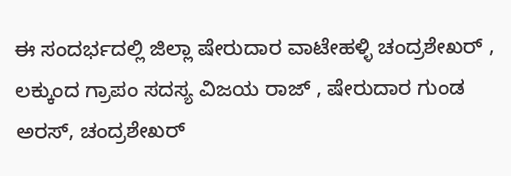ಈ ಸಂದರ್ಭದಲ್ಲಿ ಜಿಲ್ಲಾ ಷೇರುದಾರ ವಾಟೇಹಳ್ಳಿ ಚಂದ್ರಶೇಖರ್ , ಲಕ್ಕುಂದ ಗ್ರಾಪಂ ಸದಸ್ಯ ವಿಜಯ ರಾಜ್ , ಷೇರುದಾರ ಗುಂಡ ಅರಸ್, ಚಂದ್ರಶೇಖರ್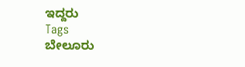ಇದ್ದರು
Tags
ಬೇಲೂರು